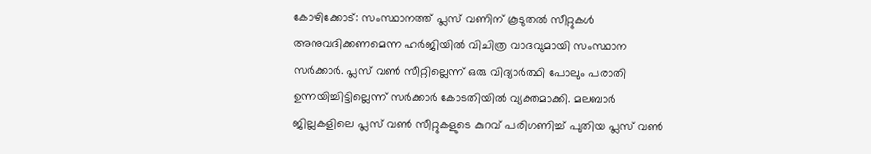കോഴിക്കോട്: സംസ്ഥാനത്ത് പ്ലസ് വണിന് കൂടുതൽ സീറ്റുകൾ അനുവദിക്കണമെന്ന ഹർജിയിൽ വിചിത്ര വാദവുമായി സംസ്ഥാന സർക്കാർ. പ്ലസ് വൺ സീറ്റില്ലെന്ന് ഒരു വിദ്യാർത്ഥി പോലും പരാതി ഉന്നയിച്ചിട്ടില്ലെന്ന് സർക്കാർ കോടതിയിൽ വ്യക്തമാക്കി. മലബാർ ജില്ലകളിലെ പ്ലസ് വൺ സീറ്റുകളുടെ കുറവ് പരിഗണിച്ച് പുതിയ പ്ലസ് വൺ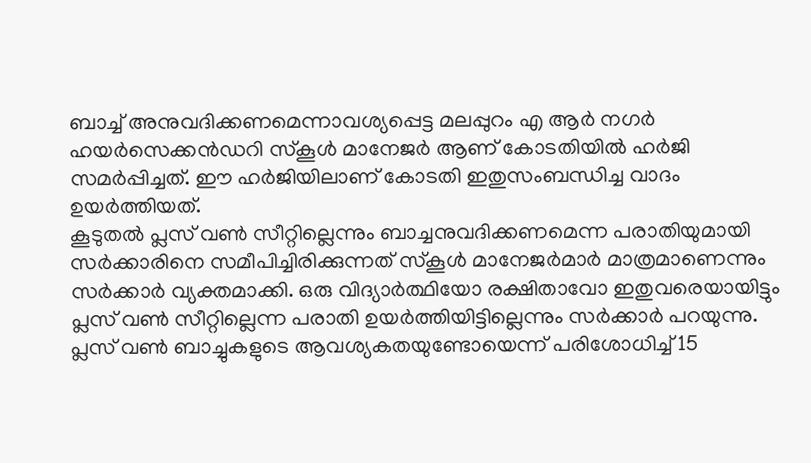ബാച്ച് അനുവദിക്കണമെന്നാവശ്യപ്പെട്ട മലപ്പുറം എ ആർ നഗർ ഹയർസെക്കൻഡറി സ്കൂൾ മാനേജർ ആണ് കോടതിയിൽ ഹർജി സമർപ്പിച്ചത്. ഈ ഹർജിയിലാണ് കോടതി ഇതുസംബന്ധിച്ച വാദം ഉയർത്തിയത്.
കൂടുതൽ പ്ലസ് വൺ സീറ്റില്ലെന്നും ബാച്ചനുവദിക്കണമെന്ന പരാതിയുമായി സർക്കാരിനെ സമീപിച്ചിരിക്കുന്നത് സ്കൂൾ മാനേജർമാർ മാത്രമാണെന്നും സർക്കാർ വ്യക്തമാക്കി. ഒരു വിദ്യാർത്ഥിയോ രക്ഷിതാവോ ഇതുവരെയായിട്ടും പ്ലസ് വൺ സീറ്റില്ലെന്ന പരാതി ഉയർത്തിയിട്ടില്ലെന്നും സർക്കാർ പറയുന്നു.
പ്ലസ് വൺ ബാച്ചുകളുടെ ആവശ്യകതയുണ്ടോയെന്ന് പരിശോധിച്ച് 15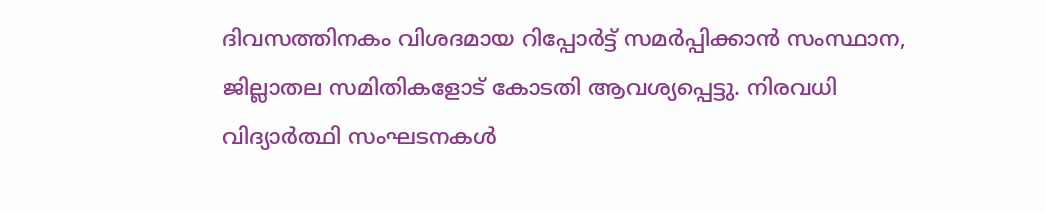ദിവസത്തിനകം വിശദമായ റിപ്പോർട്ട് സമർപ്പിക്കാൻ സംസ്ഥാന, ജില്ലാതല സമിതികളോട് കോടതി ആവശ്യപ്പെട്ടു. നിരവധി വിദ്യാർത്ഥി സംഘടനകൾ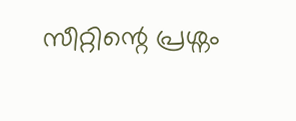സീറ്റിന്റെ പ്രശ്നം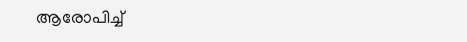ആരോപിച്ച്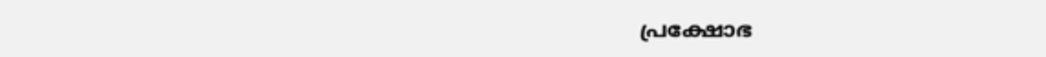പ്രക്ഷോഭ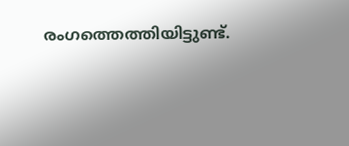രംഗത്തെത്തിയിട്ടുണ്ട്.